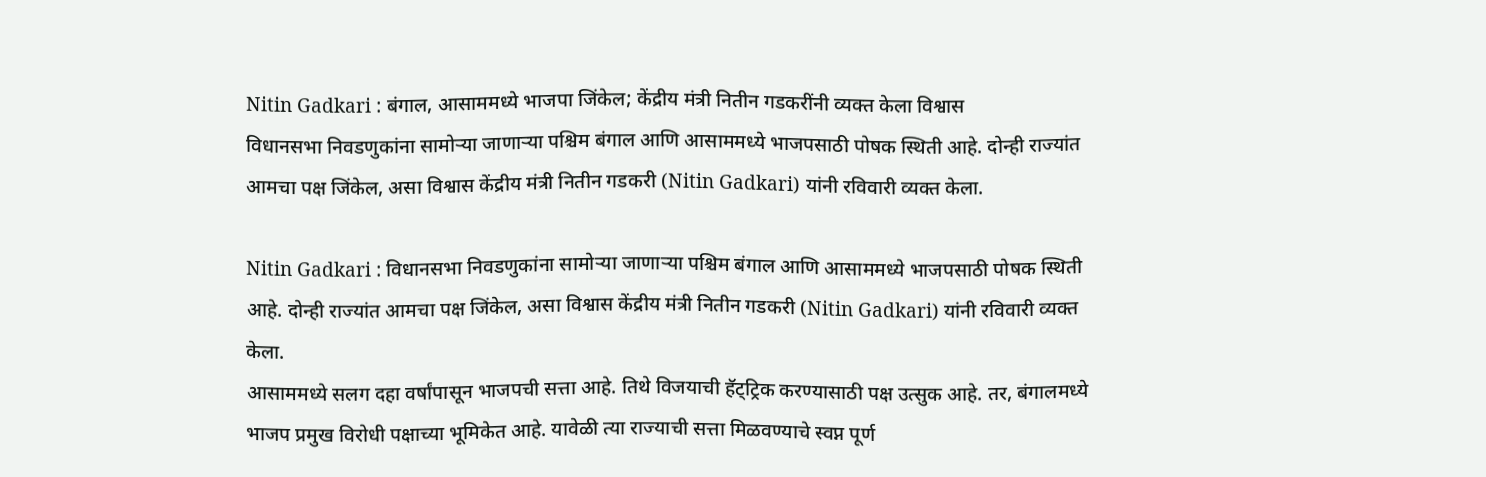Nitin Gadkari : बंगाल, आसाममध्ये भाजपा जिंकेल; केंद्रीय मंत्री नितीन गडकरींनी व्यक्त केला विश्वास
विधानसभा निवडणुकांना सामोऱ्या जाणाऱ्या पश्चिम बंगाल आणि आसाममध्ये भाजपसाठी पोषक स्थिती आहे. दोन्ही राज्यांत आमचा पक्ष जिंकेल, असा विश्वास केंद्रीय मंत्री नितीन गडकरी (Nitin Gadkari) यांनी रविवारी व्यक्त केला.

Nitin Gadkari : विधानसभा निवडणुकांना सामोऱ्या जाणाऱ्या पश्चिम बंगाल आणि आसाममध्ये भाजपसाठी पोषक स्थिती आहे. दोन्ही राज्यांत आमचा पक्ष जिंकेल, असा विश्वास केंद्रीय मंत्री नितीन गडकरी (Nitin Gadkari) यांनी रविवारी व्यक्त केला.
आसाममध्ये सलग दहा वर्षांपासून भाजपची सत्ता आहे. तिथे विजयाची हॅट्ट्रिक करण्यासाठी पक्ष उत्सुक आहे. तर, बंगालमध्ये भाजप प्रमुख विरोधी पक्षाच्या भूमिकेत आहे. यावेळी त्या राज्याची सत्ता मिळवण्याचे स्वप्न पूर्ण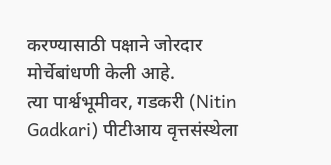करण्यासाठी पक्षाने जोरदार मोर्चेबांधणी केली आहे.
त्या पार्श्वभूमीवर, गडकरी (Nitin Gadkari) पीटीआय वृत्तसंस्थेला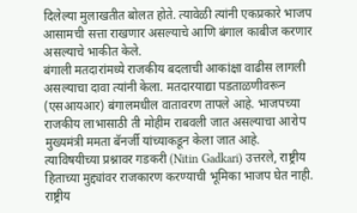दिलेल्या मुलाखतीत बोलत होते. त्यावेळी त्यांनी एकप्रकारे भाजप आसामची सत्ता राखणार असल्याचे आणि बंगाल काबीज करणार असल्याचे भाकीत केले.
बंगाली मतदारांमध्ये राजकीय बदलाची आकांक्षा वाढीस लागली असल्याचा दावा त्यांनी केला. मतदारयाद्या पडताळणीवरून (एसआयआर) बंगालमधील वातावरण तापले आहे. भाजपच्या राजकीय लाभासाठी ती मोहीम राबवली जात असल्याचा आरोप मुख्यमंत्री ममता बॅनर्जी यांच्याकडून केला जात आहे.
त्याविषयीच्या प्रश्नावर गडकरी (Nitin Gadkari) उत्तरले, राष्ट्रीय हिताच्या मुद्द्यांवर राजकारण करण्याची भूमिका भाजप घेत नाही. राष्ट्रीय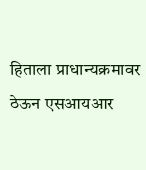हिताला प्राधान्यक्रमावर ठेऊन एसआयआर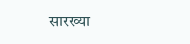सारख्या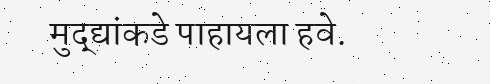मुद्द्यांकडे पाहायला हवे.